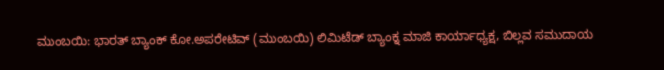ಮುಂಬಯಿ: ಭಾರತ್ ಬ್ಯಾಂಕ್ ಕೋ.ಅಪರೇಟಿವ್ (ಮುಂಬಯಿ) ಲಿಮಿಟೆಡ್ ಬ್ಯಾಂಕ್ನ ಮಾಜಿ ಕಾರ್ಯಾಧ್ಯಕ್ಷ, ಬಿಲ್ಲವ ಸಮುದಾಯ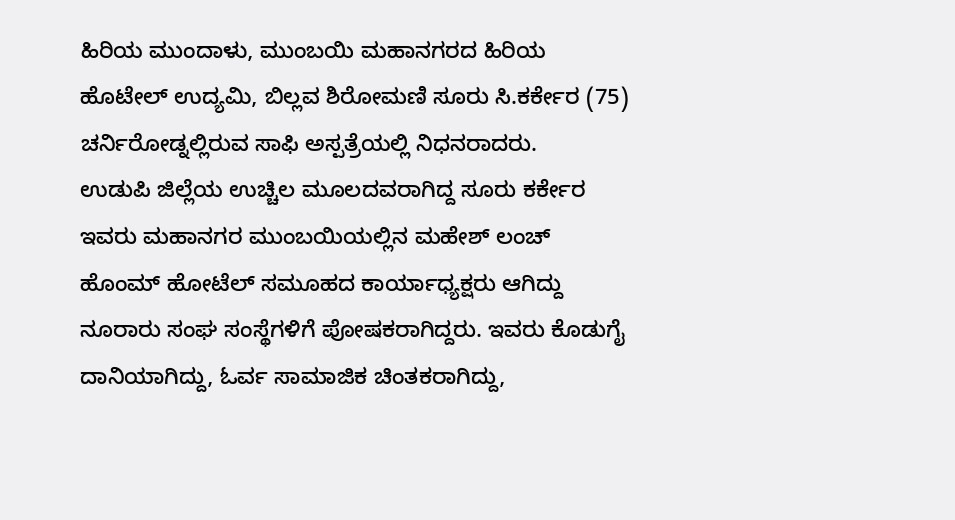ಹಿರಿಯ ಮುಂದಾಳು, ಮುಂಬಯಿ ಮಹಾನಗರದ ಹಿರಿಯ ಹೊಟೇಲ್ ಉದ್ಯಮಿ, ಬಿಲ್ಲವ ಶಿರೋಮಣಿ ಸೂರು ಸಿ.ಕರ್ಕೇರ (75) ಚರ್ನಿರೋಡ್ನಲ್ಲಿರುವ ಸಾಫಿ ಅಸ್ಪತ್ರೆಯಲ್ಲಿ ನಿಧನರಾದರು.
ಉಡುಪಿ ಜಿಲ್ಲೆಯ ಉಚ್ಚಿಲ ಮೂಲದವರಾಗಿದ್ದ ಸೂರು ಕರ್ಕೇರ ಇವರು ಮಹಾನಗರ ಮುಂಬಯಿಯಲ್ಲಿನ ಮಹೇಶ್ ಲಂಚ್ ಹೊಂಮ್ ಹೋಟೆಲ್ ಸಮೂಹದ ಕಾರ್ಯಾಧ್ಯಕ್ಷರು ಆಗಿದ್ದು ನೂರಾರು ಸಂಘ ಸಂಸ್ಥೆಗಳಿಗೆ ಪೋಷಕರಾಗಿದ್ದರು. ಇವರು ಕೊಡುಗೈ ದಾನಿಯಾಗಿದ್ದು, ಓರ್ವ ಸಾಮಾಜಿಕ ಚಿಂತಕರಾಗಿದ್ದು,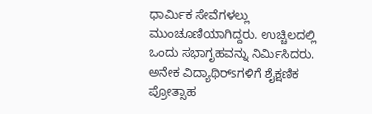ಧಾರ್ಮಿಕ ಸೇವೆಗಳಲ್ಲು ಮುಂಚೂಣಿಯಾಗಿದ್ದರು. ಉಚ್ಚಿಲದಲ್ಲಿ ಒಂದು ಸಭಾಗೃಹವನ್ನು ನಿರ್ಮಿಸಿದರು. ಅನೇಕ ವಿದ್ಯಾಥಿರ್sಗಳಿಗೆ ಶೈಕ್ಷಣಿಕ ಪ್ರೋತ್ಸಾಹ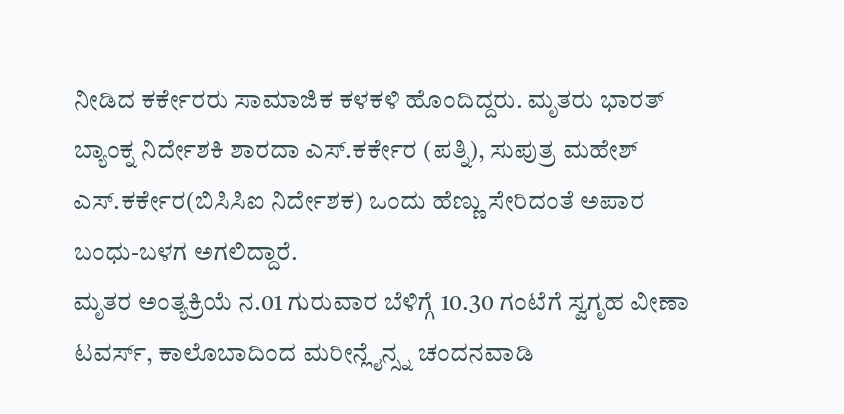ನೀಡಿದ ಕರ್ಕೇರರು ಸಾಮಾಜಿಕ ಕಳಕಳಿ ಹೊಂದಿದ್ದರು. ಮೃತರು ಭಾರತ್ ಬ್ಯಾಂಕ್ನ ನಿರ್ದೇಶಕಿ ಶಾರದಾ ಎಸ್.ಕರ್ಕೇರ (ಪತ್ನಿ), ಸುಪುತ್ರ ಮಹೇಶ್ ಎಸ್.ಕರ್ಕೇರ(ಬಿಸಿಸಿಐ ನಿರ್ದೇಶಕ) ಒಂದು ಹೆಣ್ಣು ಸೇರಿದಂತೆ ಅಪಾರ ಬಂಧು-ಬಳಗ ಅಗಲಿದ್ದಾರೆ.
ಮೃತರ ಅಂತ್ಯಕ್ರಿಯೆ ನ.01 ಗುರುವಾರ ಬೆಳಿಗ್ಗೆ 10.30 ಗಂಟೆಗೆ ಸ್ವಗೃಹ ವೀಣಾ ಟವರ್ಸ್, ಕಾಲೊಬಾದಿಂದ ಮರೀನ್ಲೈನ್ಸ್ನ ಚಂದನವಾಡಿ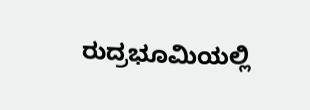ರುದ್ರಭೂಮಿಯಲ್ಲಿ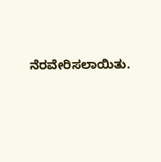ನೆರವೇರಿಸಲಾಯಿತು.